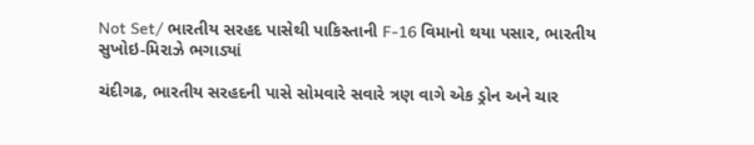Not Set/ ભારતીય સરહદ પાસેથી પાકિસ્તાની F-16 વિમાનો થયા પસાર, ભારતીય સુખોઇ-મિરાઝે ભગાડ્યાં

ચંદીગઢ, ભારતીય સરહદની પાસે સોમવારે સવારે ત્રણ વાગે એક ડ્રોન અને ચાર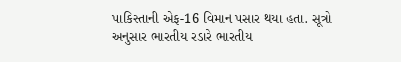પાકિસ્તાની એફ-16 વિમાન પસાર થયા હતા. સૂત્રો અનુસાર ભારતીય રડારે ભારતીય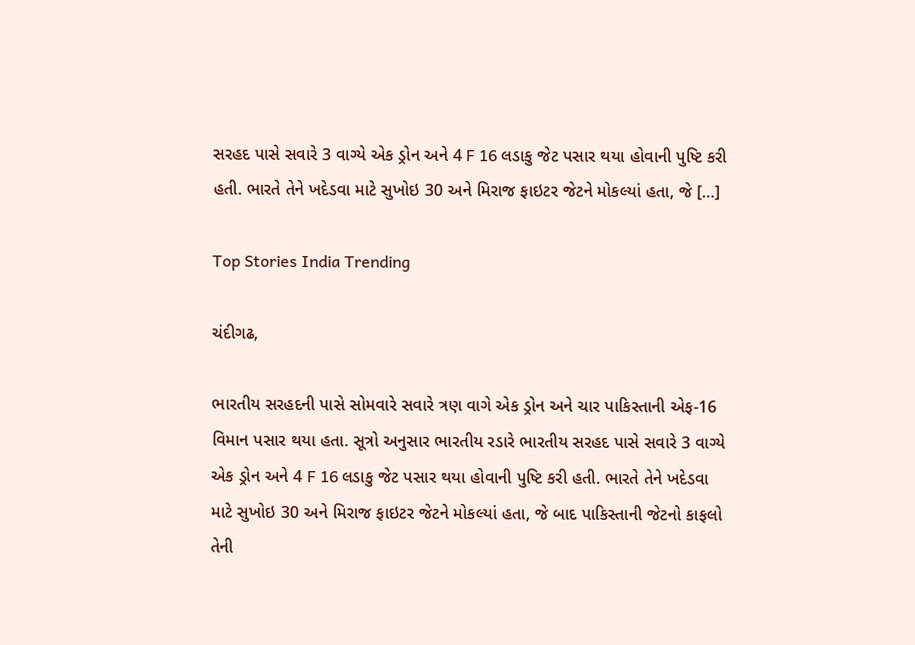સરહદ પાસે સવારે 3 વાગ્યે એક ડ્રોન અને 4 F 16 લડાકુ જેટ પસાર થયા હોવાની પુષ્ટિ કરી હતી. ભારતે તેને ખદેડવા માટે સુખોઇ 30 અને મિરાજ ફાઇટર જેટને મોકલ્યાં હતા, જે […]

Top Stories India Trending

ચંદીગઢ,

ભારતીય સરહદની પાસે સોમવારે સવારે ત્રણ વાગે એક ડ્રોન અને ચાર પાકિસ્તાની એફ-16 વિમાન પસાર થયા હતા. સૂત્રો અનુસાર ભારતીય રડારે ભારતીય સરહદ પાસે સવારે 3 વાગ્યે એક ડ્રોન અને 4 F 16 લડાકુ જેટ પસાર થયા હોવાની પુષ્ટિ કરી હતી. ભારતે તેને ખદેડવા માટે સુખોઇ 30 અને મિરાજ ફાઇટર જેટને મોકલ્યાં હતા, જે બાદ પાકિસ્તાની જેટનો કાફલો તેની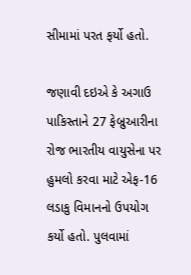સીમામાં પરત ફર્યો હતો.

જણાવી દઇએ કે અગાઉ પાકિસ્તાને 27 ફેબ્રુઆરીના રોજ ભારતીય વાયુસેના પર હુમલો કરવા માટે એફ-16 લડાકુ વિમાનનો ઉપયોગ કર્યો હતો. પુલવામાં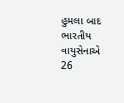હુમલા બાદ ભારતીય વાયુસેનાએ 26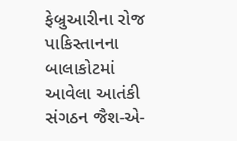ફેબ્રુઆરીના રોજ પાકિસ્તાનના બાલાકોટમાં આવેલા આતંકી સંગઠન જૈશ-એ-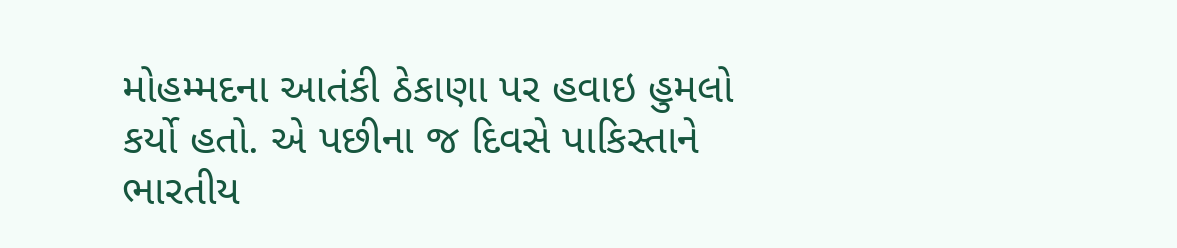મોહમ્મદના આતંકી ઠેકાણા પર હવાઇ હુમલો કર્યો હતો. એ પછીના જ દિવસે પાકિસ્તાને ભારતીય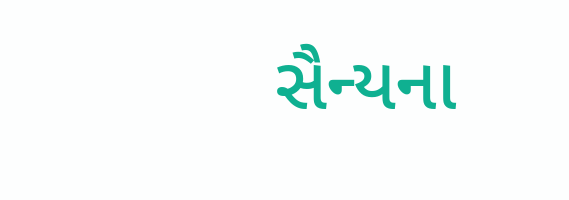સૈન્યના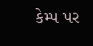કેમ્પ પર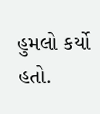હુમલો કર્યો હતો.